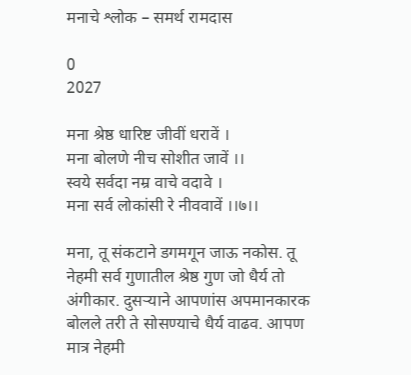मनाचे श्लोक – समर्थ रामदास

0
2027

मना श्रेष्ठ धारिष्ट जीवीं धरावें ।
मना बोलणे नीच सोशीत जावें ।।
स्वये सर्वदा नम्र वाचे वदावे ।
मना सर्व लोकांसी रे नीववावें ।।७।।

मना, तू संकटाने डगमगून जाऊ नकोस. तू नेहमी सर्व गुणातील श्रेष्ठ गुण जो धैर्य तो अंगीकार. दुसऱ्याने आपणांस अपमानकारक बोलले तरी ते सोसण्याचे धैर्य वाढव. आपण मात्र नेहमी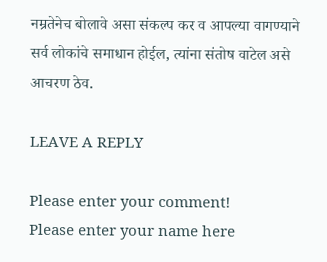नम्रतेनेच बोलावे असा संकल्प कर व आपल्या वागण्याने सर्व लोकांचे समाधान होईल, त्यांना संतोष वाटेल असे आचरण ठेव.

LEAVE A REPLY

Please enter your comment!
Please enter your name here